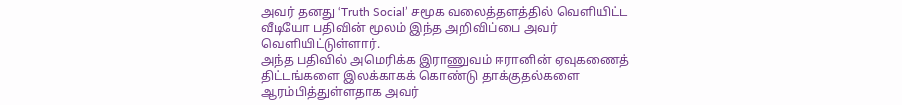அவர் தனது ‘Truth Social’ சமூக வலைத்தளத்தில் வெளியிட்ட வீடியோ பதிவின் மூலம் இந்த அறிவிப்பை அவர் வெளியிட்டுள்ளார்.
அந்த பதிவில் அமெரிக்க இராணுவம் ஈரானின் ஏவுகணைத் திட்டங்களை இலக்காகக் கொண்டு தாக்குதல்களை ஆரம்பித்துள்ளதாக அவர்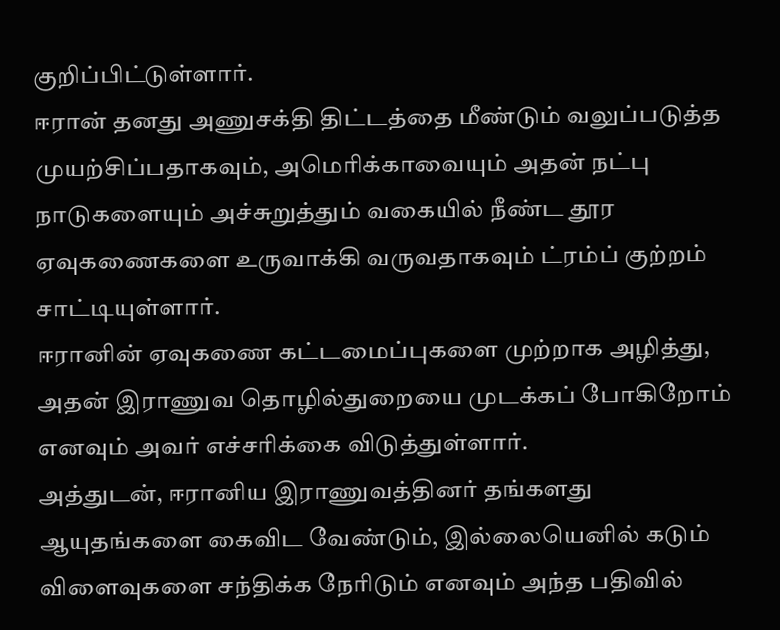குறிப்பிட்டுள்ளார்.
ஈரான் தனது அணுசக்தி திட்டத்தை மீண்டும் வலுப்படுத்த முயற்சிப்பதாகவும், அமெரிக்காவையும் அதன் நட்பு நாடுகளையும் அச்சுறுத்தும் வகையில் நீண்ட தூர ஏவுகணைகளை உருவாக்கி வருவதாகவும் ட்ரம்ப் குற்றம் சாட்டியுள்ளார்.
ஈரானின் ஏவுகணை கட்டமைப்புகளை முற்றாக அழித்து, அதன் இராணுவ தொழில்துறையை முடக்கப் போகிறோம் எனவும் அவர் எச்சரிக்கை விடுத்துள்ளார்.
அத்துடன், ஈரானிய இராணுவத்தினர் தங்களது ஆயுதங்களை கைவிட வேண்டும், இல்லையெனில் கடும் விளைவுகளை சந்திக்க நேரிடும் எனவும் அந்த பதிவில்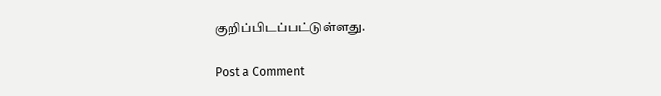குறிப்பிடப்பட்டுள்ளது.

Post a Comment